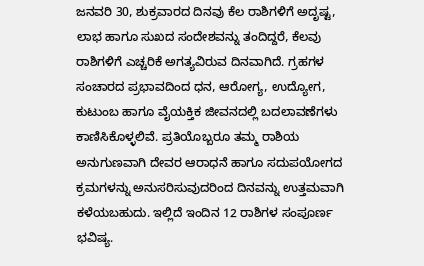ಜನವರಿ 30, ಶುಕ್ರವಾರದ ದಿನವು ಕೆಲ ರಾಶಿಗಳಿಗೆ ಅದೃಷ್ಟ, ಲಾಭ ಹಾಗೂ ಸುಖದ ಸಂದೇಶವನ್ನು ತಂದಿದ್ದರೆ, ಕೆಲವು ರಾಶಿಗಳಿಗೆ ಎಚ್ಚರಿಕೆ ಅಗತ್ಯವಿರುವ ದಿನವಾಗಿದೆ. ಗ್ರಹಗಳ ಸಂಚಾರದ ಪ್ರಭಾವದಿಂದ ಧನ, ಆರೋಗ್ಯ, ಉದ್ಯೋಗ, ಕುಟುಂಬ ಹಾಗೂ ವೈಯಕ್ತಿಕ ಜೀವನದಲ್ಲಿ ಬದಲಾವಣೆಗಳು ಕಾಣಿಸಿಕೊಳ್ಳಲಿವೆ. ಪ್ರತಿಯೊಬ್ಬರೂ ತಮ್ಮ ರಾಶಿಯ ಅನುಗುಣವಾಗಿ ದೇವರ ಆರಾಧನೆ ಹಾಗೂ ಸದುಪಯೋಗದ ಕ್ರಮಗಳನ್ನು ಅನುಸರಿಸುವುದರಿಂದ ದಿನವನ್ನು ಉತ್ತಮವಾಗಿ ಕಳೆಯಬಹುದು. ಇಲ್ಲಿದೆ ಇಂದಿನ 12 ರಾಶಿಗಳ ಸಂಪೂರ್ಣ ಭವಿಷ್ಯ.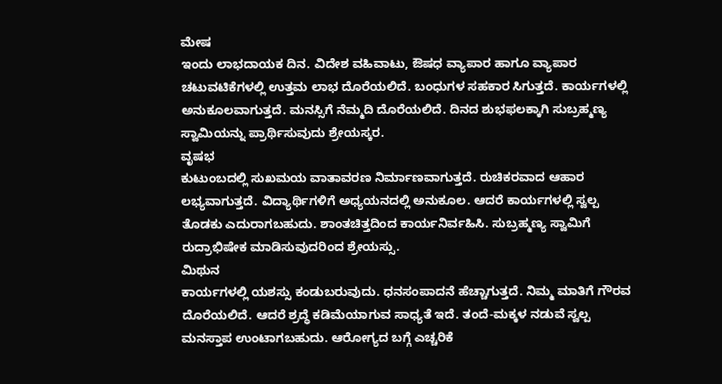ಮೇಷ
ಇಂದು ಲಾಭದಾಯಕ ದಿನ. ವಿದೇಶ ವಹಿವಾಟು, ಔಷಧ ವ್ಯಾಪಾರ ಹಾಗೂ ವ್ಯಾಪಾರ ಚಟುವಟಿಕೆಗಳಲ್ಲಿ ಉತ್ತಮ ಲಾಭ ದೊರೆಯಲಿದೆ. ಬಂಧುಗಳ ಸಹಕಾರ ಸಿಗುತ್ತದೆ. ಕಾರ್ಯಗಳಲ್ಲಿ ಅನುಕೂಲವಾಗುತ್ತದೆ. ಮನಸ್ಸಿಗೆ ನೆಮ್ಮದಿ ದೊರೆಯಲಿದೆ. ದಿನದ ಶುಭಫಲಕ್ಕಾಗಿ ಸುಬ್ರಹ್ಮಣ್ಯ ಸ್ವಾಮಿಯನ್ನು ಪ್ರಾರ್ಥಿಸುವುದು ಶ್ರೇಯಸ್ಕರ.
ವೃಷಭ
ಕುಟುಂಬದಲ್ಲಿ ಸುಖಮಯ ವಾತಾವರಣ ನಿರ್ಮಾಣವಾಗುತ್ತದೆ. ರುಚಿಕರವಾದ ಆಹಾರ ಲಭ್ಯವಾಗುತ್ತದೆ. ವಿದ್ಯಾರ್ಥಿಗಳಿಗೆ ಅಧ್ಯಯನದಲ್ಲಿ ಅನುಕೂಲ. ಆದರೆ ಕಾರ್ಯಗಳಲ್ಲಿ ಸ್ವಲ್ಪ ತೊಡಕು ಎದುರಾಗಬಹುದು. ಶಾಂತಚಿತ್ತದಿಂದ ಕಾರ್ಯನಿರ್ವಹಿಸಿ. ಸುಬ್ರಹ್ಮಣ್ಯ ಸ್ವಾಮಿಗೆ ರುದ್ರಾಭಿಷೇಕ ಮಾಡಿಸುವುದರಿಂದ ಶ್ರೇಯಸ್ಸು.
ಮಿಥುನ
ಕಾರ್ಯಗಳಲ್ಲಿ ಯಶಸ್ಸು ಕಂಡುಬರುವುದು. ಧನಸಂಪಾದನೆ ಹೆಚ್ಚಾಗುತ್ತದೆ. ನಿಮ್ಮ ಮಾತಿಗೆ ಗೌರವ ದೊರೆಯಲಿದೆ. ಆದರೆ ಶ್ರದ್ಧೆ ಕಡಿಮೆಯಾಗುವ ಸಾಧ್ಯತೆ ಇದೆ. ತಂದೆ-ಮಕ್ಕಳ ನಡುವೆ ಸ್ವಲ್ಪ ಮನಸ್ತಾಪ ಉಂಟಾಗಬಹುದು. ಆರೋಗ್ಯದ ಬಗ್ಗೆ ಎಚ್ಚರಿಕೆ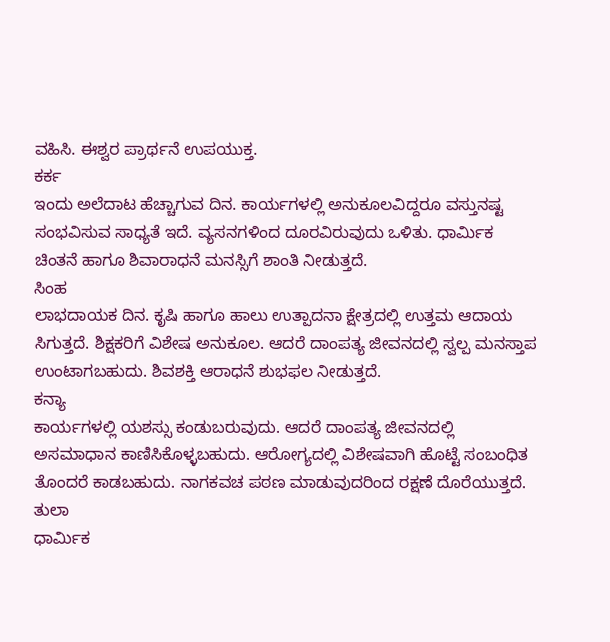ವಹಿಸಿ. ಈಶ್ವರ ಪ್ರಾರ್ಥನೆ ಉಪಯುಕ್ತ.
ಕರ್ಕ
ಇಂದು ಅಲೆದಾಟ ಹೆಚ್ಚಾಗುವ ದಿನ. ಕಾರ್ಯಗಳಲ್ಲಿ ಅನುಕೂಲವಿದ್ದರೂ ವಸ್ತುನಷ್ಟ ಸಂಭವಿಸುವ ಸಾಧ್ಯತೆ ಇದೆ. ವ್ಯಸನಗಳಿಂದ ದೂರವಿರುವುದು ಒಳಿತು. ಧಾರ್ಮಿಕ ಚಿಂತನೆ ಹಾಗೂ ಶಿವಾರಾಧನೆ ಮನಸ್ಸಿಗೆ ಶಾಂತಿ ನೀಡುತ್ತದೆ.
ಸಿಂಹ
ಲಾಭದಾಯಕ ದಿನ. ಕೃಷಿ ಹಾಗೂ ಹಾಲು ಉತ್ಪಾದನಾ ಕ್ಷೇತ್ರದಲ್ಲಿ ಉತ್ತಮ ಆದಾಯ ಸಿಗುತ್ತದೆ. ಶಿಕ್ಷಕರಿಗೆ ವಿಶೇಷ ಅನುಕೂಲ. ಆದರೆ ದಾಂಪತ್ಯ ಜೀವನದಲ್ಲಿ ಸ್ವಲ್ಪ ಮನಸ್ತಾಪ ಉಂಟಾಗಬಹುದು. ಶಿವಶಕ್ತಿ ಆರಾಧನೆ ಶುಭಫಲ ನೀಡುತ್ತದೆ.
ಕನ್ಯಾ
ಕಾರ್ಯಗಳಲ್ಲಿ ಯಶಸ್ಸು ಕಂಡುಬರುವುದು. ಆದರೆ ದಾಂಪತ್ಯ ಜೀವನದಲ್ಲಿ ಅಸಮಾಧಾನ ಕಾಣಿಸಿಕೊಳ್ಳಬಹುದು. ಆರೋಗ್ಯದಲ್ಲಿ ವಿಶೇಷವಾಗಿ ಹೊಟ್ಟೆ ಸಂಬಂಧಿತ ತೊಂದರೆ ಕಾಡಬಹುದು. ನಾಗಕವಚ ಪಠಣ ಮಾಡುವುದರಿಂದ ರಕ್ಷಣೆ ದೊರೆಯುತ್ತದೆ.
ತುಲಾ
ಧಾರ್ಮಿಕ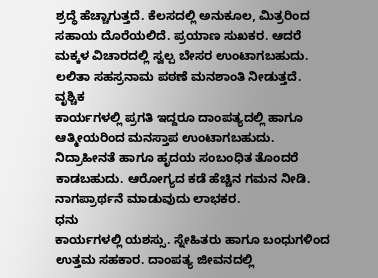ಶ್ರದ್ಧೆ ಹೆಚ್ಚಾಗುತ್ತದೆ. ಕೆಲಸದಲ್ಲಿ ಅನುಕೂಲ, ಮಿತ್ರರಿಂದ ಸಹಾಯ ದೊರೆಯಲಿದೆ. ಪ್ರಯಾಣ ಸುಖಕರ. ಆದರೆ ಮಕ್ಕಳ ವಿಚಾರದಲ್ಲಿ ಸ್ವಲ್ಪ ಬೇಸರ ಉಂಟಾಗಬಹುದು. ಲಲಿತಾ ಸಹಸ್ರನಾಮ ಪಠಣೆ ಮನಶಾಂತಿ ನೀಡುತ್ತದೆ.
ವೃಶ್ಚಿಕ
ಕಾರ್ಯಗಳಲ್ಲಿ ಪ್ರಗತಿ ಇದ್ದರೂ ದಾಂಪತ್ಯದಲ್ಲಿ ಹಾಗೂ ಆತ್ಮೀಯರಿಂದ ಮನಸ್ತಾಪ ಉಂಟಾಗಬಹುದು. ನಿದ್ರಾಹೀನತೆ ಹಾಗೂ ಹೃದಯ ಸಂಬಂಧಿತ ತೊಂದರೆ ಕಾಡಬಹುದು. ಆರೋಗ್ಯದ ಕಡೆ ಹೆಚ್ಚಿನ ಗಮನ ನೀಡಿ. ನಾಗಪ್ರಾರ್ಥನೆ ಮಾಡುವುದು ಲಾಭಕರ.
ಧನು
ಕಾರ್ಯಗಳಲ್ಲಿ ಯಶಸ್ಸು. ಸ್ನೇಹಿತರು ಹಾಗೂ ಬಂಧುಗಳಿಂದ ಉತ್ತಮ ಸಹಕಾರ. ದಾಂಪತ್ಯ ಜೀವನದಲ್ಲಿ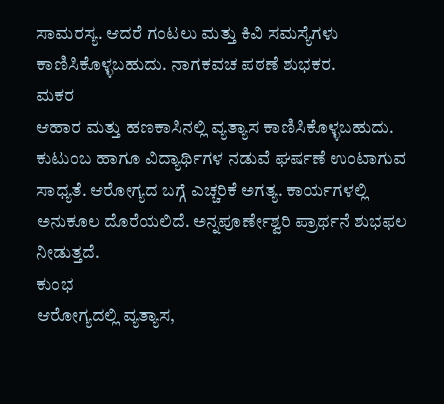ಸಾಮರಸ್ಯ. ಆದರೆ ಗಂಟಲು ಮತ್ತು ಕಿವಿ ಸಮಸ್ಯೆಗಳು ಕಾಣಿಸಿಕೊಳ್ಳಬಹುದು. ನಾಗಕವಚ ಪಠಣೆ ಶುಭಕರ.
ಮಕರ
ಆಹಾರ ಮತ್ತು ಹಣಕಾಸಿನಲ್ಲಿ ವ್ಯತ್ಯಾಸ ಕಾಣಿಸಿಕೊಳ್ಳಬಹುದು. ಕುಟುಂಬ ಹಾಗೂ ವಿದ್ಯಾರ್ಥಿಗಳ ನಡುವೆ ಘರ್ಷಣೆ ಉಂಟಾಗುವ ಸಾಧ್ಯತೆ. ಆರೋಗ್ಯದ ಬಗ್ಗೆ ಎಚ್ಚರಿಕೆ ಅಗತ್ಯ. ಕಾರ್ಯಗಳಲ್ಲಿ ಅನುಕೂಲ ದೊರೆಯಲಿದೆ. ಅನ್ನಪೂರ್ಣೇಶ್ವರಿ ಪ್ರಾರ್ಥನೆ ಶುಭಫಲ ನೀಡುತ್ತದೆ.
ಕುಂಭ
ಆರೋಗ್ಯದಲ್ಲಿ ವ್ಯತ್ಯಾಸ,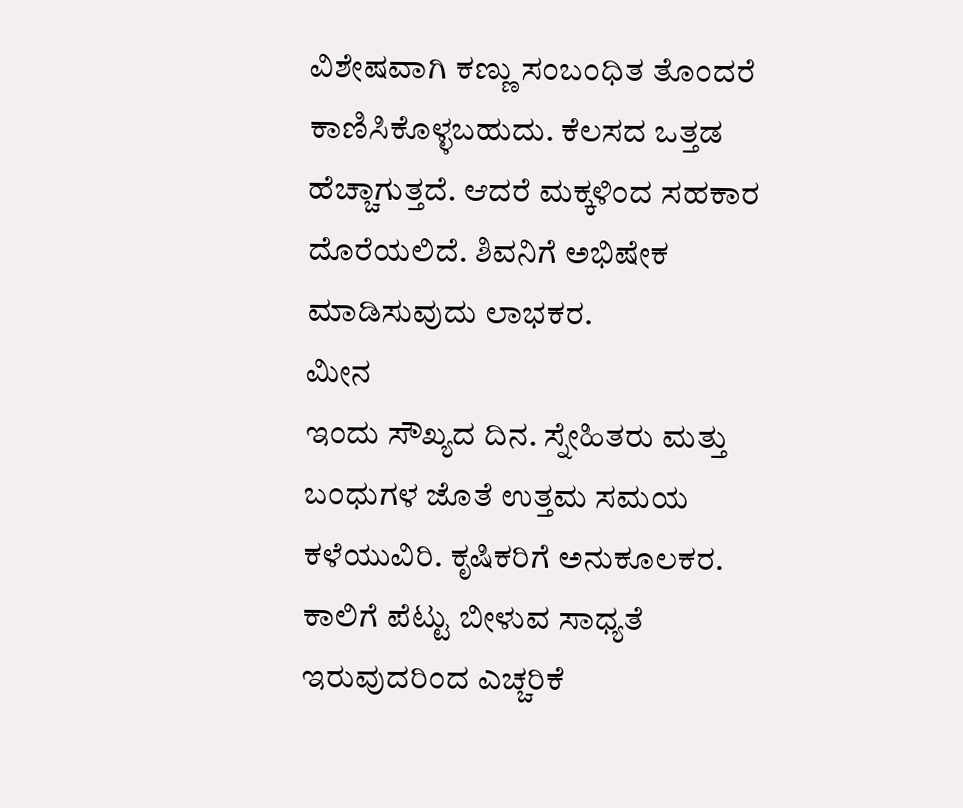ವಿಶೇಷವಾಗಿ ಕಣ್ಣು ಸಂಬಂಧಿತ ತೊಂದರೆ ಕಾಣಿಸಿಕೊಳ್ಳಬಹುದು. ಕೆಲಸದ ಒತ್ತಡ ಹೆಚ್ಚಾಗುತ್ತದೆ. ಆದರೆ ಮಕ್ಕಳಿಂದ ಸಹಕಾರ ದೊರೆಯಲಿದೆ. ಶಿವನಿಗೆ ಅಭಿಷೇಕ ಮಾಡಿಸುವುದು ಲಾಭಕರ.
ಮೀನ
ಇಂದು ಸೌಖ್ಯದ ದಿನ. ಸ್ನೇಹಿತರು ಮತ್ತು ಬಂಧುಗಳ ಜೊತೆ ಉತ್ತಮ ಸಮಯ ಕಳೆಯುವಿರಿ. ಕೃಷಿಕರಿಗೆ ಅನುಕೂಲಕರ. ಕಾಲಿಗೆ ಪೆಟ್ಟು ಬೀಳುವ ಸಾಧ್ಯತೆ ಇರುವುದರಿಂದ ಎಚ್ಚರಿಕೆ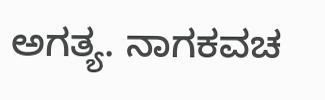ಅಗತ್ಯ. ನಾಗಕವಚ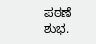ಪಠಣೆ ಶುಭ.